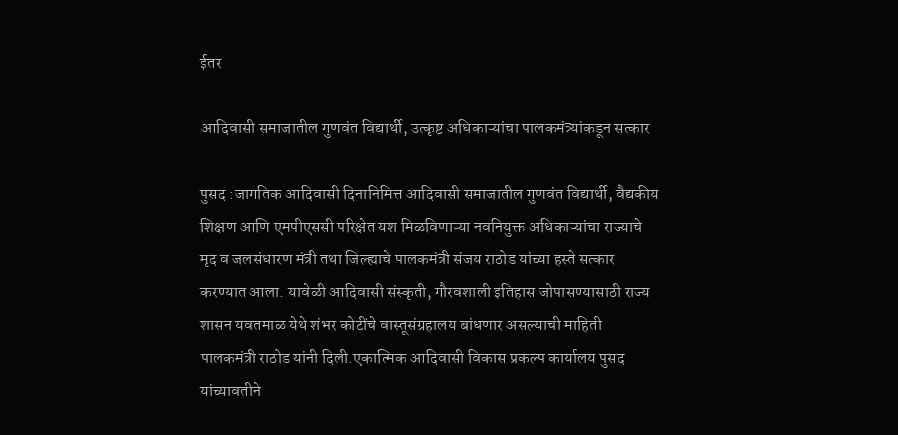ईतर

आदिवासी समाजातील गुणवंत विद्यार्थी, उत्कृष्ट अधिकाऱ्यांचा पालकमंत्र्यांकडून सत्कार

पुसद :जागतिक आदिवासी दिनानिमित्त आदिवासी समाजातील गुणवंत विद्यार्थी, वैद्यकीय शिक्षण आणि एमपीएससी परिक्षेत यश मिळविणाऱ्या नवनियुक्त अधिकाऱ्यांचा राज्याचे मृद व जलसंधारण मंत्री तथा जिल्ह्याचे पालकमंत्री संजय राठोड यांच्या हस्ते सत्कार करण्यात आला. यावेळी आदिवासी संस्कृती, गौरवशाली इतिहास जोपासण्यासाठी राज्य शासन यवतमाळ येथे शंभर कोटींचे वास्तूसंग्रहालय बांधणार असल्याची माहिती पालकमंत्री राठोड यांनी दिली.एकात्मिक आदिवासी विकास प्रकल्प कार्यालय पुसद यांच्यावतीने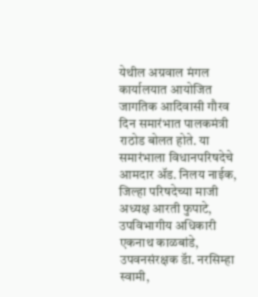येथील अग्रवाल मंगल कार्यालयात आयोजित जागतिक आदिवासी गौरव दिन समारंभात पालकमंत्री राठोड बोलत होते. या समारंभाला विधानपरिषदेचे आमदार ॲड. निलय नाईक, जिल्हा परिषदेच्या माजी अध्यक्ष आरती फुपाटे, उपविभागीय अधिकारी एकनाथ काळबांडे, उपवनसंरक्षक डॅा. नरसिम्हा स्वामी,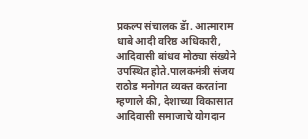प्रकल्प संचालक डॅा. आत्माराम धाबे आदी वरिष्ठ अधिकारी, आदिवासी बांधव मोठ्या संख्येने उपस्थित होते.पालकमंत्री संजय राठोड मनोगत व्यक्त करतांना म्हणाले की, देशाच्या विकासात आदिवासी समाजाचे योगदान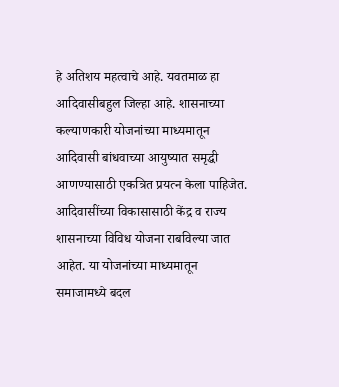हे अतिशय महत्वाचे आहे. यवतमाळ हा आदिवासीबहुल जिल्हा आहे. शासनाच्या कल्याणकारी योजनांच्या माध्यमातून आदिवासी बांधवाच्या आयुष्यात समृद्धी आणण्यासाठी एकत्रित प्रयत्न केला पाहिजेत. आदिवासींच्या विकासासाठी केंद्र व राज्य शासनाच्या विविध योजना राबविल्या जात आहेत. या योजनांच्या माध्यमातून समाजामध्ये बदल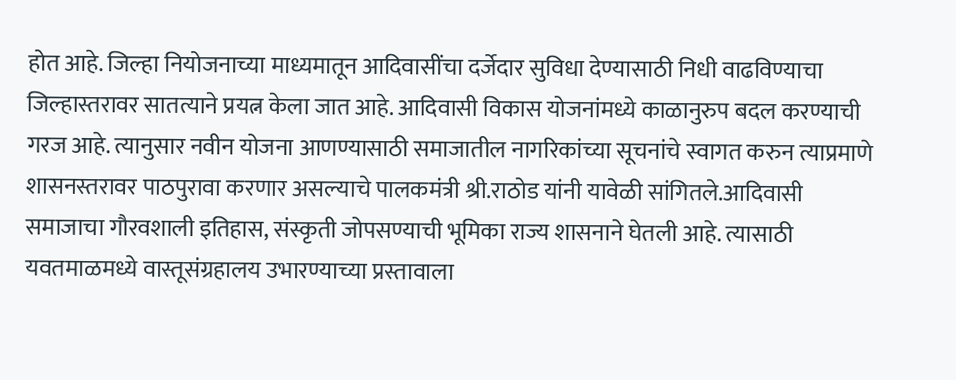होत आहे. जिल्हा नियोजनाच्या माध्यमातून आदिवासींचा दर्जेदार सुविधा देण्यासाठी निधी वाढविण्याचा जिल्हास्तरावर सातत्याने प्रयत्न केला जात आहे. आदिवासी विकास योजनांमध्ये काळानुरुप बदल करण्याची गरज आहे. त्यानुसार नवीन योजना आणण्यासाठी समाजातील नागरिकांच्या सूचनांचे स्वागत करुन त्याप्रमाणे शासनस्तरावर पाठपुरावा करणार असल्याचे पालकमंत्री श्री.राठोड यांनी यावेळी सांगितले.आदिवासी समाजाचा गौरवशाली इतिहास, संस्कृती जोपसण्याची भूमिका राज्य शासनाने घेतली आहे. त्यासाठी यवतमाळमध्ये वास्तूसंग्रहालय उभारण्याच्या प्रस्तावाला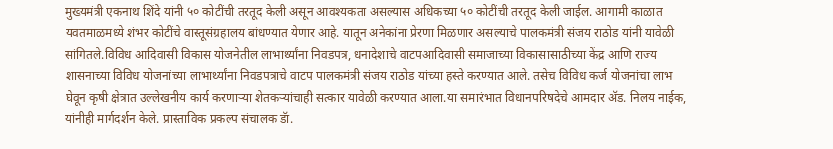मुख्यमंत्री एकनाथ शिंदे यांनी ५० कोटींची तरतूद केली असून आवश्यकता असल्यास अधिकच्या ५० कोटींची तरतूद केली जाईल. आगामी काळात यवतमाळमध्ये शंभर कोटींचे वास्तूसंग्रहालय बांधण्यात येणार आहे. यातून अनेकांना प्रेरणा मिळणार असल्याचे पालकमंत्री संजय राठोड यांनी यावेळी सांगितले.विविध आदिवासी विकास योजनेतील लाभार्थ्यांना निवडपत्र, धनादेशाचे वाटपआदिवासी समाजाच्या विकासासाठीच्या केंद्र आणि राज्य शासनाच्या विविध योजनांच्या लाभार्थ्यांना निवडपत्राचे वाटप पालकमंत्री संजय राठोड यांच्या हस्ते करण्यात आले. तसेच विविध कर्ज योजनांचा लाभ घेवून कृषी क्षेत्रात उल्लेखनीय कार्य करणाऱ्या शेतकऱ्यांचाही सत्कार यावेळी करण्यात आला.या समारंभात विधानपरिषदेचे आमदार ॲड. निलय नाईक, यांनीही मार्गदर्शन केले. प्रास्ताविक प्रकल्प संचालक डॅा.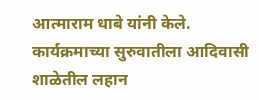आत्माराम धाबे यांनी केले. कार्यक्रमाच्या सुरुवातीला आदिवासी शाळेतील लहान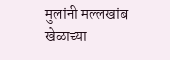मुलांनी मल्लखांब खेळाच्या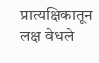प्रात्यक्षिकातून लक्ष वेधले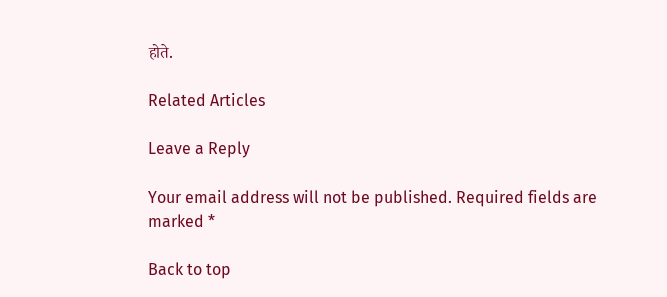होते.

Related Articles

Leave a Reply

Your email address will not be published. Required fields are marked *

Back to top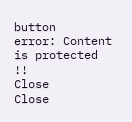button
error: Content is protected !!
Close
Close